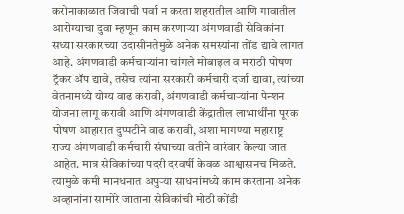करोनाकाळात जिवाची पर्वा न करता शहरातील आणि गावातील आरोग्याचा दुवा म्हणून काम करणाऱ्या अंगणवाडी सेविकांना सध्या सरकारच्या उदासीनतेमुळे अनेक समस्यांना तोंड द्यावे लागत आहे. अंगणवाडी कर्मचाऱ्यांना चांगले मोबाइल व मराठी पोषण ट्रॅकर ॲप द्यावे, तसेच त्यांना सरकारी कर्मचारी दर्जा द्यावा, त्यांच्या वेतनामध्ये योग्य वाढ करावी, अंगणवाडी कर्मचाऱ्यांना पेन्शन योजना लागू करावी आणि अंगणवाडी केंद्रातील लाभार्थींना पूरक पोषण आहारात दुप्पटीने वाढ करावी, अशा मागण्या महाराष्ट्र राज्य अंगणवाडी कर्मचारी संघाच्या वतीने वारंवार केल्या जात आहेत. मात्र सेविकांच्या पदरी दरवर्षी केवळ आश्वासनच मिळते. त्यामुळे कमी मानधनात अपुऱ्या साधनांमध्ये काम करताना अनेक अव्हानांना सामोरे जाताना सेविकांची मोठी कोंडी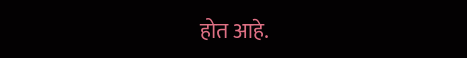होत आहे.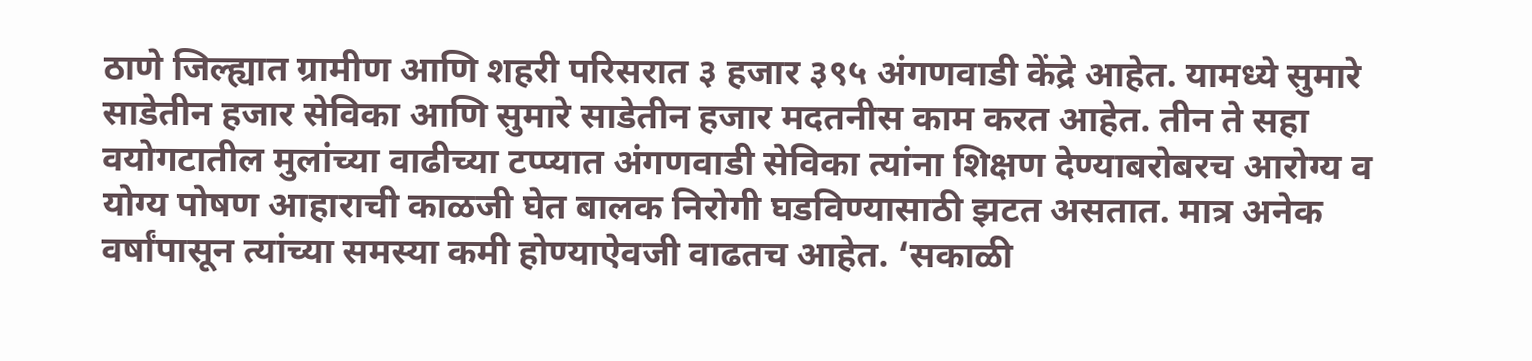ठाणे जिल्ह्यात ग्रामीण आणि शहरी परिसरात ३ हजार ३९५ अंगणवाडी केंद्रे आहेत. यामध्ये सुमारे साडेतीन हजार सेविका आणि सुमारे साडेतीन हजार मदतनीस काम करत आहेत. तीन ते सहा वयोगटातील मुलांच्या वाढीच्या टप्प्यात अंगणवाडी सेविका त्यांना शिक्षण देण्याबरोबरच आरोग्य व योग्य पोषण आहाराची काळजी घेत बालक निरोगी घडविण्यासाठी झटत असतात. मात्र अनेक वर्षांपासून त्यांच्या समस्या कमी होण्याऐवजी वाढतच आहेत. ‘सकाळी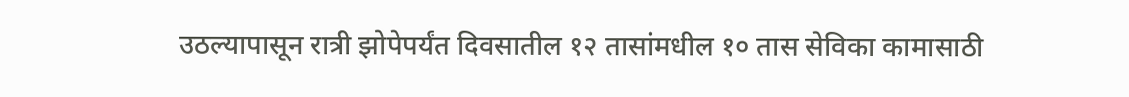उठल्यापासून रात्री झोपेपर्यंत दिवसातील १२ तासांमधील १० तास सेविका कामासाठी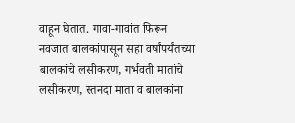वाहून घेतात. गावा-गावांत फिरून नवजात बालकांपासून सहा वर्षांपर्यंतच्या बालकांचे लसीकरण, गर्भवती मातांचे लसीकरण, स्तनदा माता व बालकांना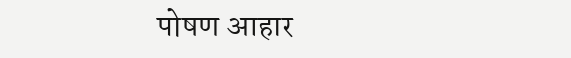पोषण आहार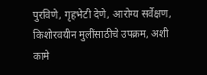पुरविणे, गृहभेटी देणे, आरोग्य सर्वेक्षण, किशोरवयीन मुलींसाठीचे उपक्रम, अशी कामे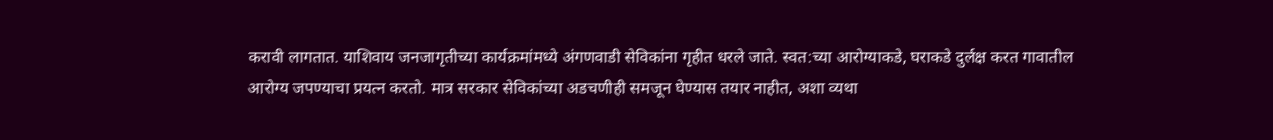करावी लागतात. याशिवाय जनजागृतीच्या कार्यक्रमांमध्ये अंगणवाडी सेविकांना गृहीत धरले जाते. स्वत:च्या आरोग्याकडे, घराकडे दुर्लक्ष करत गावातील आरोग्य जपण्याचा प्रयत्न करतो. मात्र सरकार सेविकांच्या अडचणीही समजून घेण्यास तयार नाहीत, अशा व्यथा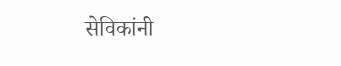सेविकांनी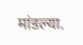मांडल्या.